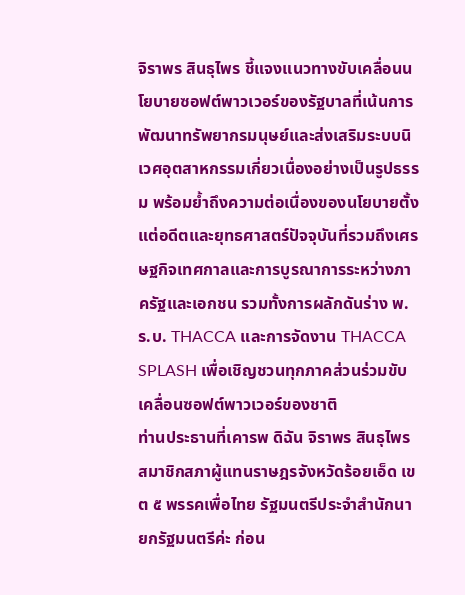จิราพร สินธุไพร ชี้แจงแนวทางขับเคลื่อนนโยบายซอฟต์พาวเวอร์ของรัฐบาลที่เน้นการพัฒนาทรัพยากรมนุษย์และส่งเสริมระบบนิเวศอุตสาหกรรมเกี่ยวเนื่องอย่างเป็นรูปธรรม พร้อมย้ำถึงความต่อเนื่องของนโยบายตั้งแต่อดีตและยุทธศาสตร์ปัจจุบันที่รวมถึงเศรษฐกิจเทศกาลและการบูรณาการระหว่างภาครัฐและเอกชน รวมทั้งการผลักดันร่าง พ.ร.บ. THACCA และการจัดงาน THACCA SPLASH เพื่อเชิญชวนทุกภาคส่วนร่วมขับเคลื่อนซอฟต์พาวเวอร์ของชาติ
ท่านประธานที่เคารพ ดิฉัน จิราพร สินธุไพร สมาชิกสภาผู้แทนราษฎรจังหวัดร้อยเอ็ด เขต ๕ พรรคเพื่อไทย รัฐมนตรีประจำสำนักนายกรัฐมนตรีค่ะ ก่อน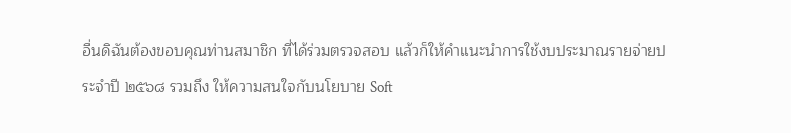อื่นดิฉันต้องขอบคุณท่านสมาชิก ที่ได้ร่วมตรวจสอบ แล้วก็ให้คำแนะนำการใช้งบประมาณรายจ่ายประจำปี ๒๕๖๘ รวมถึง ให้ความสนใจกับนโยบาย Soft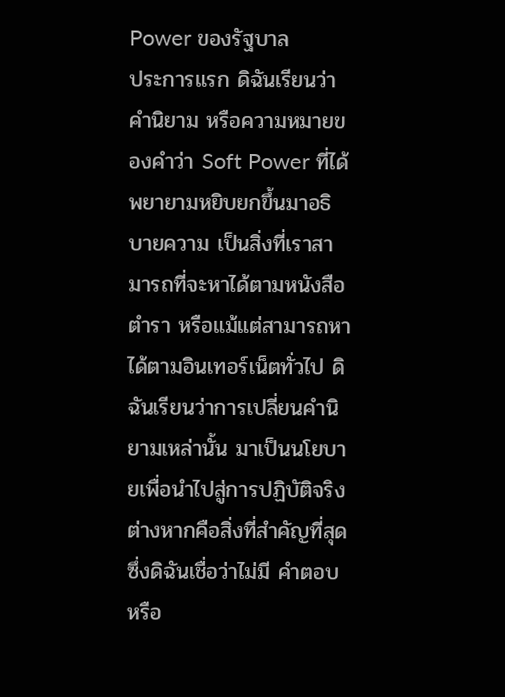Power ของรัฐบาล
ประการแรก ดิฉันเรียนว่าคำนิยาม หรือความหมายของคำว่า Soft Power ที่ได้พยายามหยิบยกขึ้นมาอธิบายความ เป็นสิ่งที่เราสามารถที่จะหาได้ตามหนังสือตำรา หรือแม้แต่สามารถหาได้ตามอินเทอร์เน็ตทั่วไป ดิฉันเรียนว่าการเปลี่ยนคำนิยามเหล่านั้น มาเป็นนโยบายเพื่อนำไปสู่การปฏิบัติจริงต่างหากคือสิ่งที่สำคัญที่สุด ซึ่งดิฉันเชื่อว่าไม่มี คำตอบ หรือ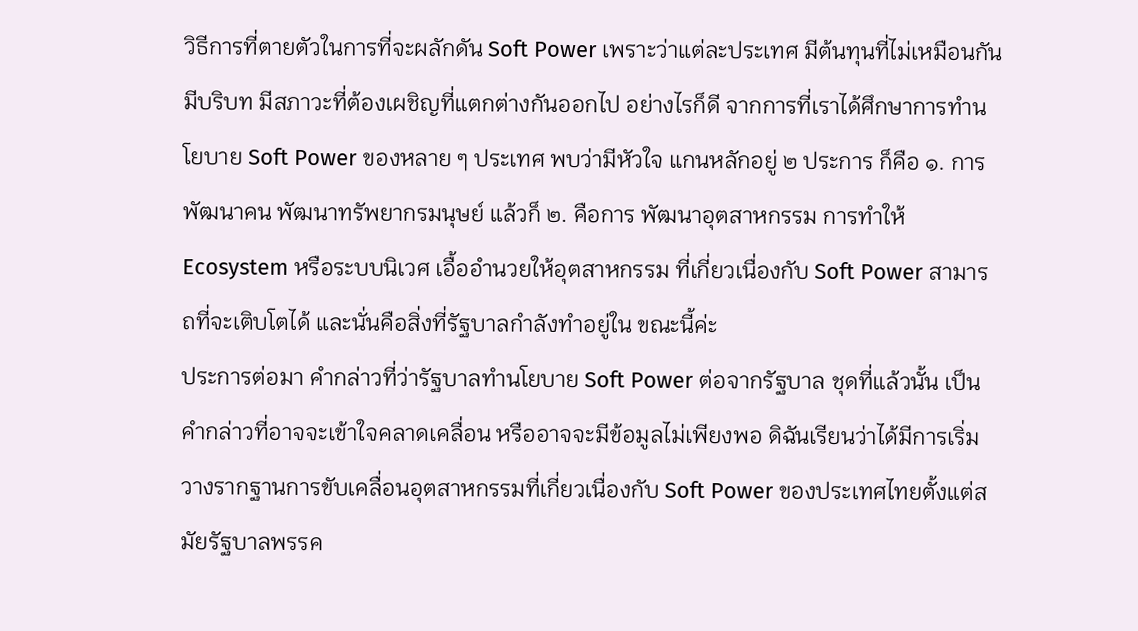วิธีการที่ตายตัวในการที่จะผลักดัน Soft Power เพราะว่าแต่ละประเทศ มีต้นทุนที่ไม่เหมือนกัน มีบริบท มีสภาวะที่ต้องเผชิญที่แตกต่างกันออกไป อย่างไรก็ดี จากการที่เราได้ศึกษาการทำนโยบาย Soft Power ของหลาย ๆ ประเทศ พบว่ามีหัวใจ แกนหลักอยู่ ๒ ประการ ก็คือ ๑. การพัฒนาคน พัฒนาทรัพยากรมนุษย์ แล้วก็ ๒. คือการ พัฒนาอุตสาหกรรม การทำให้ Ecosystem หรือระบบนิเวศ เอื้ออำนวยให้อุตสาหกรรม ที่เกี่ยวเนื่องกับ Soft Power สามารถที่จะเติบโตได้ และนั่นคือสิ่งที่รัฐบาลกำลังทำอยู่ใน ขณะนี้ค่ะ
ประการต่อมา คำกล่าวที่ว่ารัฐบาลทำนโยบาย Soft Power ต่อจากรัฐบาล ชุดที่แล้วนั้น เป็นคำกล่าวที่อาจจะเข้าใจคลาดเคลื่อน หรืออาจจะมีข้อมูลไม่เพียงพอ ดิฉันเรียนว่าได้มีการเริ่มวางรากฐานการขับเคลื่อนอุตสาหกรรมที่เกี่ยวเนื่องกับ Soft Power ของประเทศไทยตั้งแต่สมัยรัฐบาลพรรค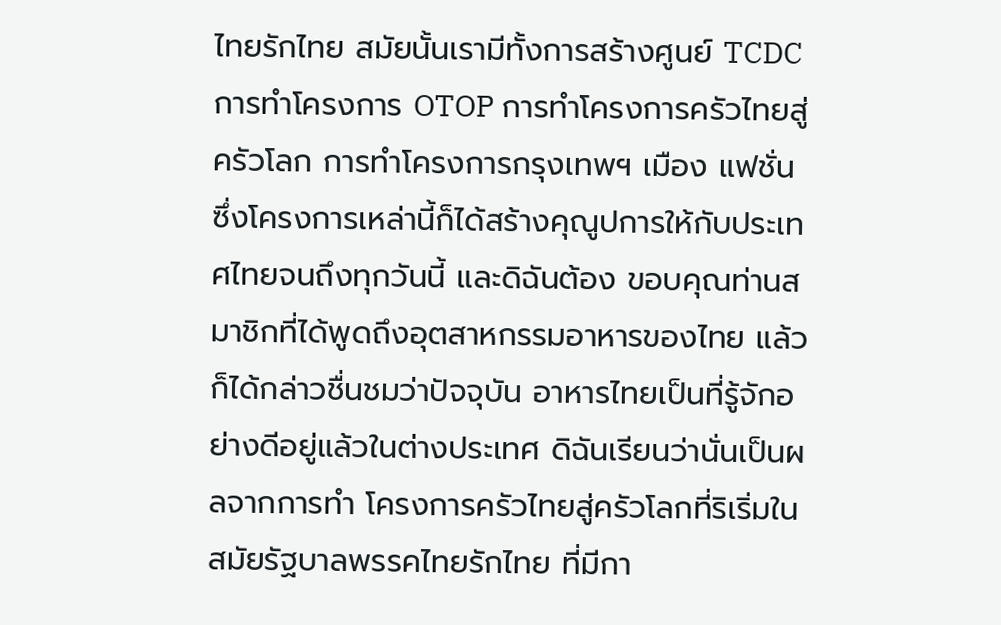ไทยรักไทย สมัยนั้นเรามีทั้งการสร้างศูนย์ TCDC การทำโครงการ OTOP การทำโครงการครัวไทยสู่ครัวโลก การทำโครงการกรุงเทพฯ เมือง แฟชั่น ซึ่งโครงการเหล่านี้ก็ได้สร้างคุณูปการให้กับประเทศไทยจนถึงทุกวันนี้ และดิฉันต้อง ขอบคุณท่านสมาชิกที่ได้พูดถึงอุตสาหกรรมอาหารของไทย แล้วก็ได้กล่าวชื่นชมว่าปัจจุบัน อาหารไทยเป็นที่รู้จักอย่างดีอยู่แล้วในต่างประเทศ ดิฉันเรียนว่านั่นเป็นผลจากการทำ โครงการครัวไทยสู่ครัวโลกที่ริเริ่มในสมัยรัฐบาลพรรคไทยรักไทย ที่มีกา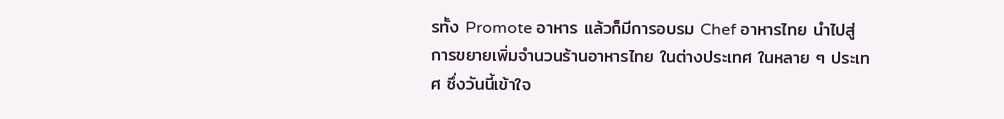รทั้ง Promote อาหาร แล้วก็มีการอบรม Chef อาหารไทย นำไปสู่การขยายเพิ่มจำนวนร้านอาหารไทย ในต่างประเทศ ในหลาย ๆ ประเทศ ซึ่งวันนี้เข้าใจ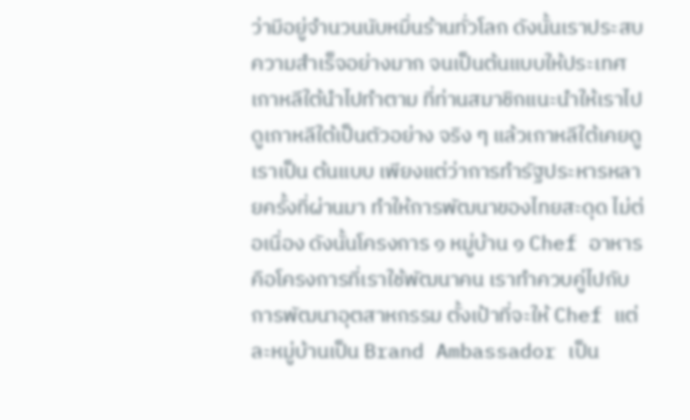ว่ามีอยู่จำนวนนับหมื่นร้านทั่วโลก ดังนั้นเราประสบความสำเร็จอย่างมาก จนเป็นต้นแบบให้ประเทศเกาหลีใต้นำไปทำตาม ที่ท่านสมาชิกแนะนำให้เราไปดูเกาหลีใต้เป็นตัวอย่าง จริง ๆ แล้วเกาหลีใต้เคยดูเราเป็น ต้นแบบ เพียงแต่ว่าการทำรัฐประหารหลายครั้งที่ผ่านมา ทำให้การพัฒนาของไทยสะดุด ไม่ต่อเนื่อง ดังนั้นโครงการ ๑ หมู่บ้าน ๑ Chef อาหาร คือโครงการที่เราใช้พัฒนาคน เราทำควบคู่ไปกับการพัฒนาอุตสาหกรรม ตั้งเป้าที่จะให้ Chef แต่ละหมู่บ้านเป็น Brand Ambassador เป็น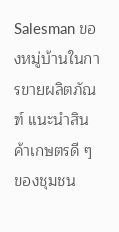Salesman ของหมู่บ้านในการขายผลิตภัณฑ์ แนะนำสินค้าเกษตรดี ๆ ของชุมชน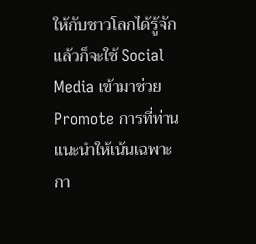ให้กับชาวโลกได้รู้จัก แล้วก็จะใช้ Social Media เข้ามาช่วย Promote การที่ท่าน แนะนำให้เน้นเฉพาะกา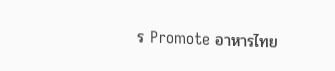ร Promote อาหารไทย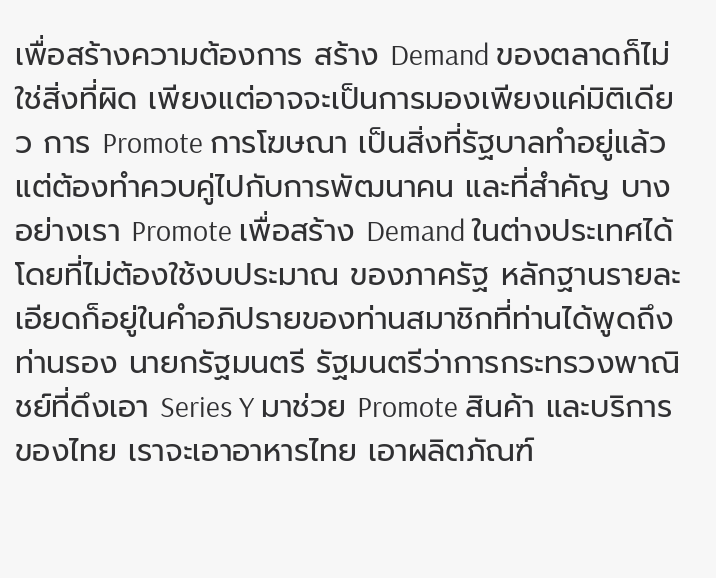เพื่อสร้างความต้องการ สร้าง Demand ของตลาดก็ไม่ใช่สิ่งที่ผิด เพียงแต่อาจจะเป็นการมองเพียงแค่มิติเดียว การ Promote การโฆษณา เป็นสิ่งที่รัฐบาลทำอยู่แล้ว แต่ต้องทำควบคู่ไปกับการพัฒนาคน และที่สำคัญ บางอย่างเรา Promote เพื่อสร้าง Demand ในต่างประเทศได้โดยที่ไม่ต้องใช้งบประมาณ ของภาครัฐ หลักฐานรายละเอียดก็อยู่ในคำอภิปรายของท่านสมาชิกที่ท่านได้พูดถึงท่านรอง นายกรัฐมนตรี รัฐมนตรีว่าการกระทรวงพาณิชย์ที่ดึงเอา Series Y มาช่วย Promote สินค้า และบริการของไทย เราจะเอาอาหารไทย เอาผลิตภัณฑ์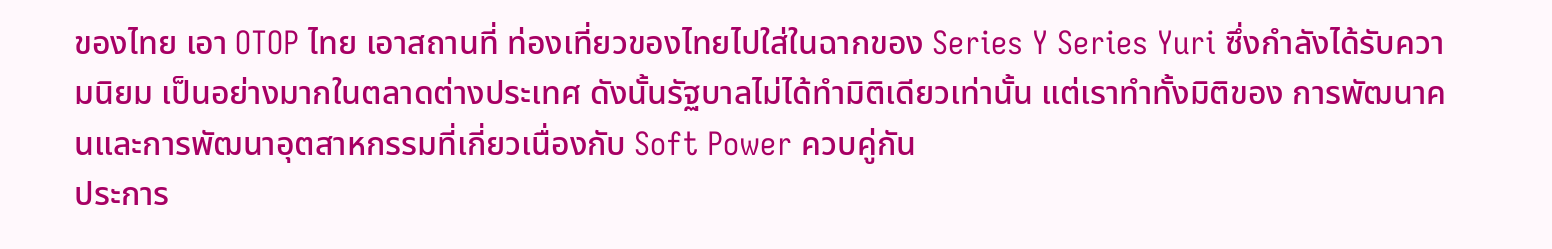ของไทย เอา OTOP ไทย เอาสถานที่ ท่องเที่ยวของไทยไปใส่ในฉากของ Series Y Series Yuri ซึ่งกำลังได้รับความนิยม เป็นอย่างมากในตลาดต่างประเทศ ดังนั้นรัฐบาลไม่ได้ทำมิติเดียวเท่านั้น แต่เราทำทั้งมิติของ การพัฒนาคนและการพัฒนาอุตสาหกรรมที่เกี่ยวเนื่องกับ Soft Power ควบคู่กัน
ประการ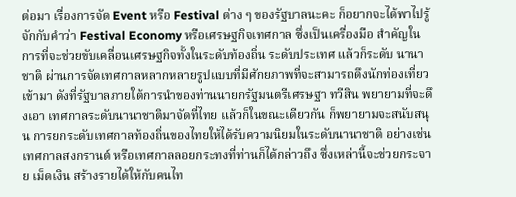ต่อมา เรื่องการจัด Event หรือ Festival ต่าง ๆ ของรัฐบาลนะคะ ก็อยากจะได้พาไปรู้จักกับคำว่า Festival Economy หรือเศรษฐกิจเทศกาล ซึ่งเป็นเครื่องมือ สำคัญในการที่จะช่วยขับเคลื่อนเศรษฐกิจทั้งในระดับท้องถิ่น ระดับประเทศ แล้วก็ระดับ นานาชาติ ผ่านการจัดเทศกาลหลากหลายรูปแบบที่มีศักยภาพที่จะสามารถดึงนักท่องเที่ยว เข้ามา ดังที่รัฐบาลภายใต้การนำของท่านนายกรัฐมนตรีเศรษฐา ทวีสิน พยายามที่จะดึงเอา เทศกาลระดับนานาชาติมาจัดที่ไทย แล้วก็ในขณะเดียวกัน ก็พยายามจะสนับสนุน การยกระดับเทศกาลท้องถิ่นของไทยให้ได้รับความนิยมในระดับนานาชาติ อย่างเช่น เทศกาลสงกรานต์ หรือเทศกาลลอยกระทงที่ท่านก็ได้กล่าวถึง ซึ่งเหล่านี้จะช่วยกระจาย เม็ดเงิน สร้างรายได้ให้กับคนไท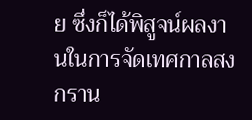ย ซึ่งก็ได้พิสูจน์ผลงานในการจัดเทศกาลสงกราน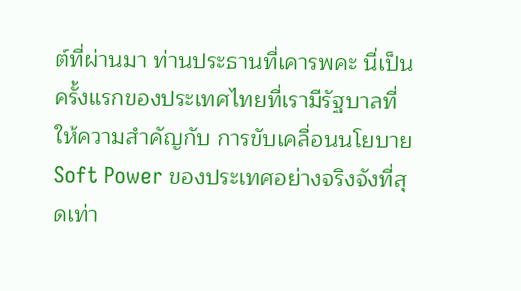ต์ที่ผ่านมา ท่านประธานที่เคารพคะ นี่เป็นครั้งแรกของประเทศไทยที่เรามีรัฐบาลที่ให้ความสำคัญกับ การขับเคลื่อนนโยบาย Soft Power ของประเทศอย่างจริงจังที่สุดเท่า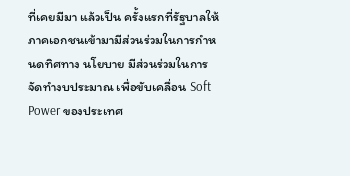ที่เคยมีมา แล้วเป็น ครั้งแรกที่รัฐบาลให้ภาคเอกชนเข้ามามีส่วนร่วมในการกำหนดทิศทาง นโยบาย มีส่วนร่วมในการจัดทำงบประมาณ เพื่อขับเคลื่อน Soft Power ของประเทศ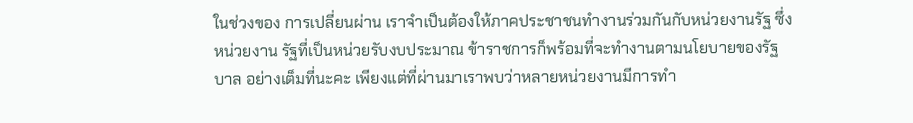ในช่วงของ การเปลี่ยนผ่าน เราจำเป็นต้องให้ภาคประชาชนทำงานร่วมกันกับหน่วยงานรัฐ ซึ่งหน่วยงาน รัฐที่เป็นหน่วยรับงบประมาณ ข้าราชการก็พร้อมที่จะทำงานตามนโยบายของรัฐบาล อย่างเต็มที่นะคะ เพียงแต่ที่ผ่านมาเราพบว่าหลายหน่วยงานมีการทำ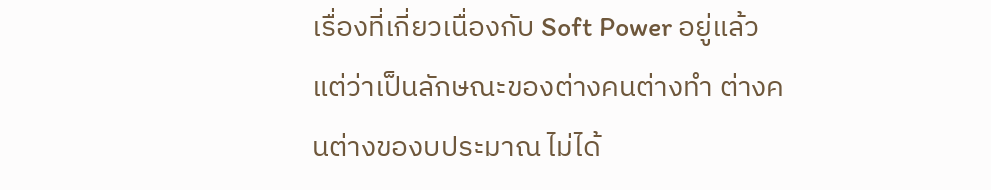เรื่องที่เกี่ยวเนื่องกับ Soft Power อยู่แล้ว แต่ว่าเป็นลักษณะของต่างคนต่างทำ ต่างคนต่างของบประมาณ ไม่ได้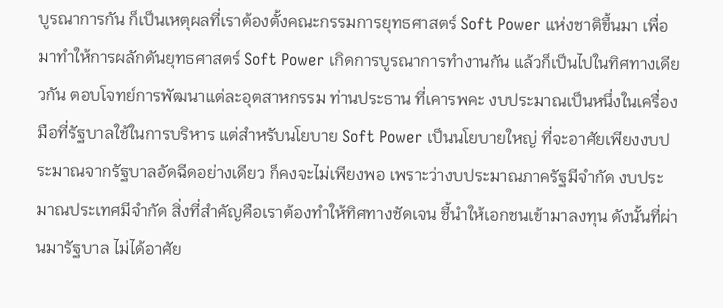บูรณาการกัน ก็เป็นเหตุผลที่เราต้องตั้งคณะกรรมการยุทธศาสตร์ Soft Power แห่งชาติขึ้นมา เพื่อมาทำให้การผลักดันยุทธศาสตร์ Soft Power เกิดการบูรณาการทำงานกัน แล้วก็เป็นไปในทิศทางเดียวกัน ตอบโจทย์การพัฒนาแต่ละอุตสาหกรรม ท่านประธาน ที่เคารพคะ งบประมาณเป็นหนึ่งในเครื่องมือที่รัฐบาลใช้ในการบริหาร แต่สำหรับนโยบาย Soft Power เป็นนโยบายใหญ่ ที่จะอาศัยเพียงงบประมาณจากรัฐบาลอัดฉีดอย่างเดียว ก็คงจะไม่เพียงพอ เพราะว่างบประมาณภาครัฐมีจำกัด งบประมาณประเทศมีจำกัด สิ่งที่สำคัญคือเราต้องทำให้ทิศทางชัดเจน ชี้นำให้เอกชนเข้ามาลงทุน ดังนั้นที่ผ่านมารัฐบาล ไม่ได้อาศัย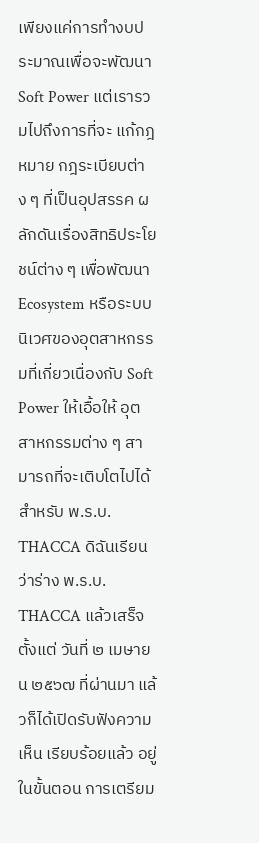เพียงแค่การทำงบประมาณเพื่อจะพัฒนา Soft Power แต่เรารวมไปถึงการที่จะ แก้กฎหมาย กฎระเบียบต่าง ๆ ที่เป็นอุปสรรค ผลักดันเรื่องสิทธิประโยชน์ต่าง ๆ เพื่อพัฒนา Ecosystem หรือระบบนิเวศของอุตสาหกรรมที่เกี่ยวเนื่องกับ Soft Power ให้เอื้อให้ อุตสาหกรรมต่าง ๆ สามารถที่จะเติบโตไปได้
สำหรับ พ.ร.บ. THACCA ดิฉันเรียนว่าร่าง พ.ร.บ. THACCA แล้วเสร็จตั้งแต่ วันที่ ๒ เมษายน ๒๕๖๗ ที่ผ่านมา แล้วก็ได้เปิดรับฟังความเห็น เรียบร้อยแล้ว อยู่ในขั้นตอน การเตรียม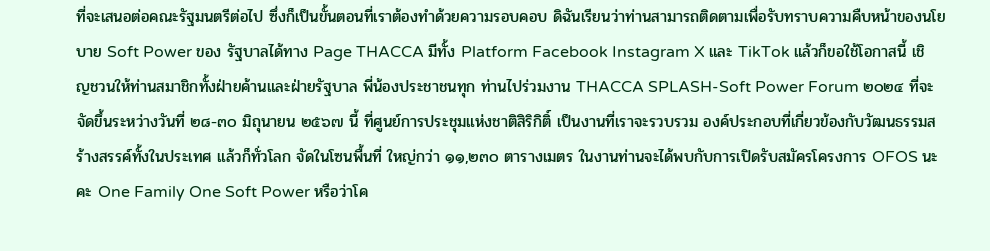ที่จะเสนอต่อคณะรัฐมนตรีต่อไป ซึ่งก็เป็นขั้นตอนที่เราต้องทำด้วยความรอบคอบ ดิฉันเรียนว่าท่านสามารถติดตามเพื่อรับทราบความคืบหน้าของนโยบาย Soft Power ของ รัฐบาลได้ทาง Page THACCA มีทั้ง Platform Facebook Instagram X และ TikTok แล้วก็ขอใช้โอกาสนี้ เชิญชวนให้ท่านสมาชิกทั้งฝ่ายค้านและฝ่ายรัฐบาล พี่น้องประชาชนทุก ท่านไปร่วมงาน THACCA SPLASH-Soft Power Forum ๒๐๒๔ ที่จะจัดขึ้นระหว่างวันที่ ๒๘-๓๐ มิถุนายน ๒๕๖๗ นี้ ที่ศูนย์การประชุมแห่งชาติสิริกิติ์ เป็นงานที่เราจะรวบรวม องค์ประกอบที่เกี่ยวข้องกับวัฒนธรรมสร้างสรรค์ทั้งในประเทศ แล้วก็ทั่วโลก จัดในโซนพื้นที่ ใหญ่กว่า ๑๑,๒๓๐ ตารางเมตร ในงานท่านจะได้พบกับการเปิดรับสมัครโครงการ OFOS นะคะ One Family One Soft Power หรือว่าโค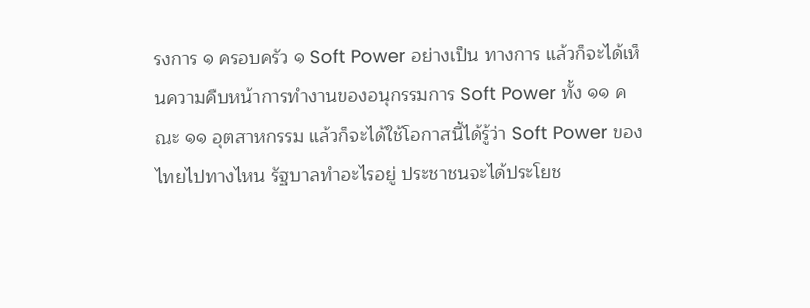รงการ ๑ ครอบครัว ๑ Soft Power อย่างเป็น ทางการ แล้วก็จะได้เห็นความคืบหน้าการทำงานของอนุกรรมการ Soft Power ทั้ง ๑๑ คณะ ๑๑ อุตสาหกรรม แล้วก็จะได้ใช้โอกาสนี้ได้รู้ว่า Soft Power ของไทยไปทางไหน รัฐบาลทำอะไรอยู่ ประชาชนจะได้ประโยช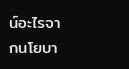น์อะไรจากนโยบา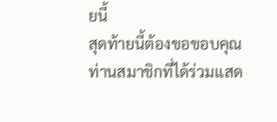ยนี้
สุดท้ายนี้ต้องขอขอบคุณท่านสมาชิกที่ได้ร่วมแสด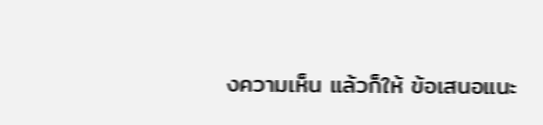งความเห็น แล้วก็ให้ ข้อเสนอแนะ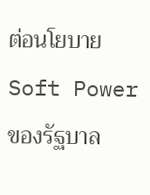ต่อนโยบาย Soft Power ของรัฐบาล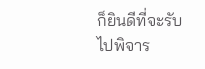ก็ยินดีที่จะรับไปพิจาร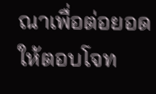ณาเพื่อต่อยอด ให้ตอบโจท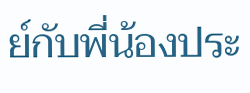ย์กับพี่น้องประ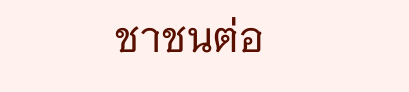ชาชนต่อ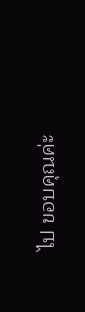ไป ขอบคุณค่ะ